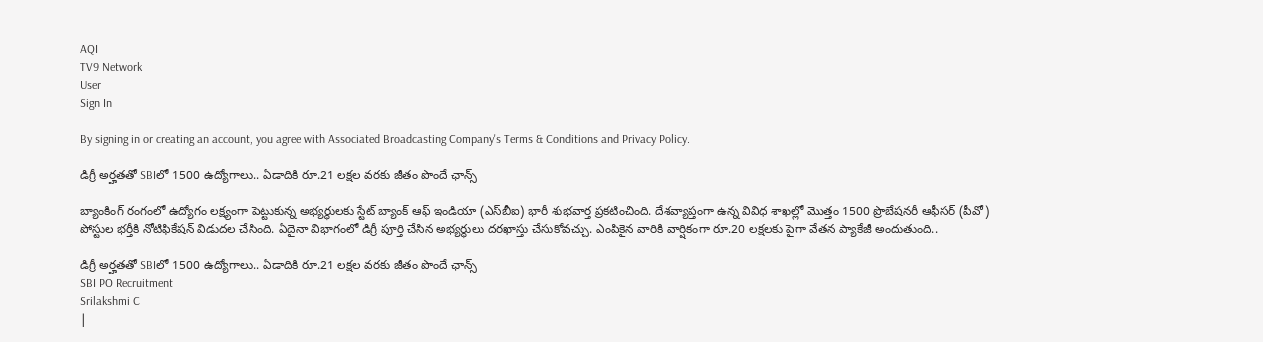AQI
TV9 Network
User
Sign In

By signing in or creating an account, you agree with Associated Broadcasting Company's Terms & Conditions and Privacy Policy.

డిగ్రీ అర్హతతో SBIలో 1500 ఉద్యోగాలు.. ఏడాదికి రూ.21 లక్షల వరకు జీతం పొందే ఛాన్స్

బ్యాంకింగ్ రంగంలో ఉద్యోగం లక్ష్యంగా పెట్టుకున్న అభ్యర్థులకు స్టేట్ బ్యాంక్ ఆఫ్ ఇండియా (ఎస్‌బీఐ) భారీ శుభవార్త ప్రకటించింది. దేశవ్యాప్తంగా ఉన్న వివిధ శాఖల్లో మొత్తం 1500 ప్రొబేషనరీ ఆఫీసర్ (పీవో) పోస్టుల భర్తీకి నోటిఫికేషన్ విడుదల చేసింది. ఏదైనా విభాగంలో డిగ్రీ పూర్తి చేసిన అభ్యర్థులు దరఖాస్తు చేసుకోవచ్చు. ఎంపికైన వారికి వార్షికంగా రూ.20 లక్షలకు పైగా వేతన ప్యాకేజీ అందుతుంది..

డిగ్రీ అర్హతతో SBIలో 1500 ఉద్యోగాలు.. ఏడాదికి రూ.21 లక్షల వరకు జీతం పొందే ఛాన్స్
SBI PO Recruitment
Srilakshmi C
|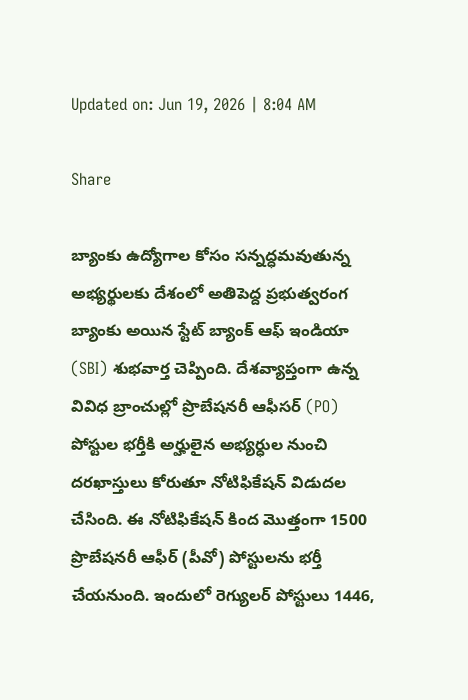Updated on: Jun 19, 2026 | 8:04 AM

Share

బ్యాంకు ఉద్యోగాల కోసం సన్నద్ధమవుతున్న అభ్యర్థులకు దేశంలో అతిపెద్ద ప్రభుత్వరంగ బ్యాంకు అయిన స్టేట్ బ్యాంక్ ఆఫ్ ఇండియా (SBI) శుభవార్త చెప్పింది. దేశవ్యాప్తంగా ఉన్న వివిధ బ్రాంచుల్లో ప్రొబేషనరీ ఆఫీసర్ (PO) పోస్టుల భర్తీకి అర్హులైన అభ్యర్ధుల నుంచి దరఖాస్తులు కోరుతూ నోటిఫికేషన్‌ విడుదల చేసింది. ఈ నోటిఫికేషన్‌ కింద మొత్తంగా 1500 ప్రొబేషనరీ ఆఫీర్‌ (పీవో) పోస్టులను భర్తీ చేయనుంది. ఇందులో రెగ్యులర్‌ పోస్టులు 1446,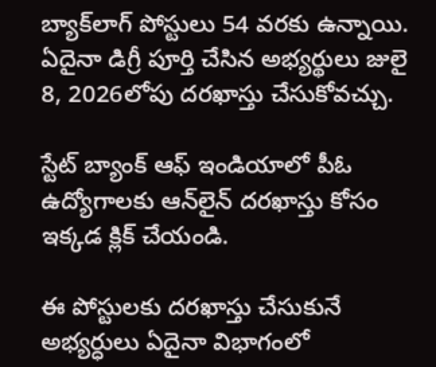బ్యాక్‌లాగ్‌ పోస్టులు 54 వరకు ఉన్నాయి. ఏదైనా డిగ్రీ పూర్తి చేసిన అభ్యర్థులు జులై 8, 2026లోపు దరఖాస్తు చేసుకోవచ్చు.

స్టేట్ బ్యాంక్ ఆఫ్ ఇండియాలో పీఓ ఉద్యోగాలకు ఆన్‌లైన్ దరఖాస్తు కోసం ఇక్కడ క్లిక్‌ చేయండి.

ఈ పోస్టులకు దరఖాస్తు చేసుకునే అభ్యర్ధులు ఏదైనా విభాగంలో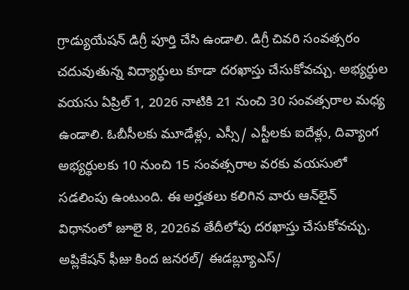గ్రాడ్యుయేషన్ డిగ్రీ పూర్తి చేసి ఉండాలి. డిగ్రీ చివరి సంవత్సరం చదువుతున్న విద్యార్థులు కూడా దరఖాస్తు చేసుకోవచ్చు. అభ్యర్ధుల వయసు ఏప్రిల్ 1, 2026 నాటికి 21 నుంచి 30 సంవత్సరాల మధ్య ఉండాలి. ఓబీసీలకు మూడేళ్లు, ఎస్సీ/ ఎస్టీలకు ఐదేళ్లు, దివ్యాంగ అభ్యర్థులకు 10 నుంచి 15 సంవత్సరాల వరకు వయసులో సడలింపు ఉంటుంది. ఈ అర్హతలు కలిగిన వారు ఆన్‌లైన్‌ విధానంలో జూలై 8, 2026వ తేదీలోపు దరఖాస్తు చేసుకోవచ్చు. అప్లికేషన్‌ ఫీజు కింద జనరల్‌/ ఈడబ్ల్యూఎస్‌/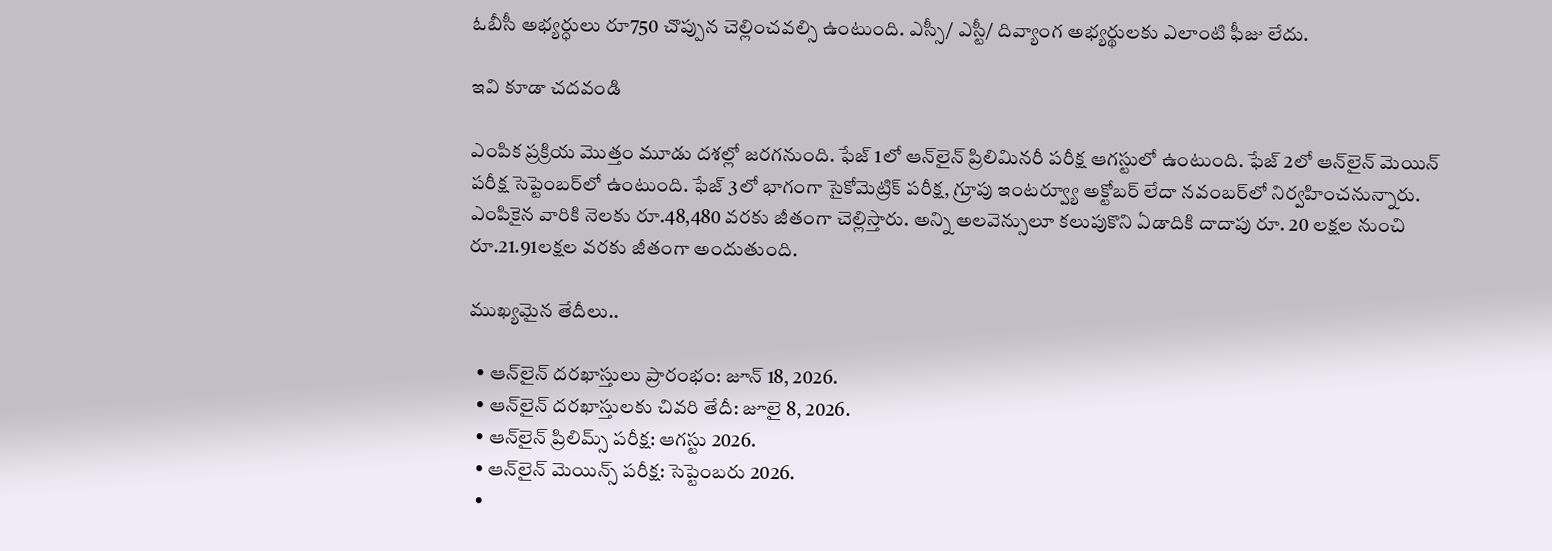ఓబీసీ అభ్యర్ధులు రూ750 చొప్పున చెల్లించవల్సి ఉంటుంది. ఎస్సీ/ ఎస్టీ/ దివ్యాంగ అభ్యర్థులకు ఎలాంటి ఫీజు లేదు.

ఇవి కూడా చదవండి

ఎంపిక ప్రక్రియ మొత్తం మూడు దశల్లో జరగనుంది. ఫేజ్‌ 1లో ఆన్‌లైన్‌ ప్రిలిమినరీ పరీక్ష ఆగస్టులో ఉంటుంది. ఫేజ్‌ 2లో ఆన్‌లైన్‌ మెయిన్‌ పరీక్ష సెప్టెంబర్‌లో ఉంటుంది. ఫేజ్‌ 3లో భాగంగా సైకోమెట్రిక్‌ పరీక్ష, గ్రూపు ఇంటర్వ్యూ అక్టోబర్‌ లేదా నవంబర్‌లో నిర్వహించనున్నారు. ఎంపికైన వారికి నెలకు రూ.48,480 వరకు జీతంగా చెల్లిస్తారు. అన్ని అలవెన్సులూ కలుపుకొని ఏడాదికి దాదాపు రూ. 20 లక్షల నుంచి రూ.21.91లక్షల వరకు జీతంగా అందుతుంది.

ముఖ్యమైన తేదీలు..

  • ఆన్‌లైన్‌ దరఖాస్తులు ప్రారంభం: జూన్‌ 18, 2026.
  • ఆన్‌లైన్‌ దరఖాస్తులకు చివరి తేదీ: జూలై 8, 2026.
  • ఆన్‌లైన్‌ ప్రిలిమ్స్‌ పరీక్ష: ఆగస్టు 2026.
  • ఆన్‌లైన్‌ మెయిన్స్‌ పరీక్ష: సెప్టెంబరు 2026.
  •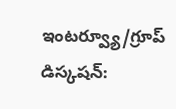ఇంటర్వ్యూ/గ్రూప్‌ డిస్కషన్‌: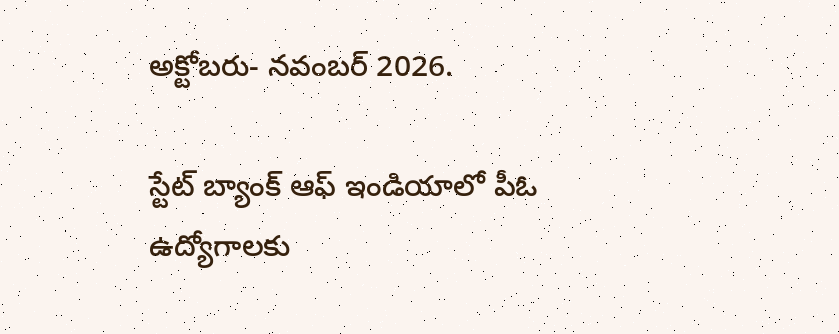అక్టోబరు- నవంబర్‌ 2026.

స్టేట్ బ్యాంక్ ఆఫ్ ఇండియాలో పీఓ ఉద్యోగాలకు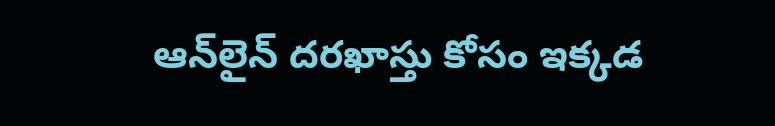ఆన్‌లైన్ దరఖాస్తు కోసం ఇక్కడ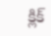క్లిక్‌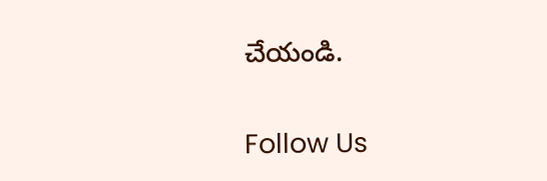చేయండి.

Follow Us